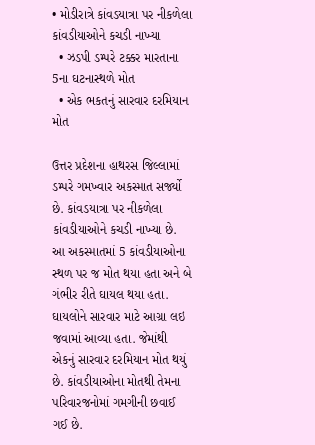• મોડીરાત્રે કાંવડયાત્રા પર નીકળેલા કાંવડીયાઓને કચડી નાખ્યા
  • ઝડપી ડમ્પરે ટક્કર મારતાના 5ના ઘટનાસ્થળે મોત
  • એક ભકતનું સારવાર દરમિયાન મોત

ઉત્તર પ્રદેશના હાથરસ જિલ્લામાં ડમ્પરે ગમખ્વાર અકસ્માત સર્જ્યો છે. કાંવડયાત્રા પર નીકળેલા કાંવડીયાઓને કચડી નાખ્યા છે. આ અકસ્માતમાં 5 કાંવડીયાઓના સ્થળ પર જ મોત થયા હતા અને બે ગંભીર રીતે ઘાયલ થયા હતા. ઘાયલોને સારવાર માટે આગ્રા લઇ જવામાં આવ્યા હતા. જેમાંથી એકનું સારવાર દરમિયાન મોત થયું છે. કાંવડીયાઓના મોતથી તેમના પરિવારજનોમાં ગમગીની છવાઈ ગઈ છે.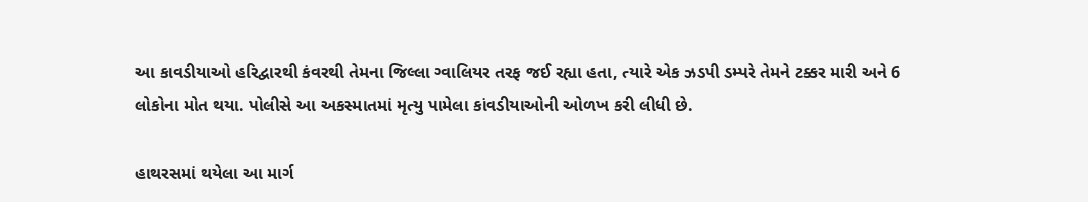આ કાવડીયાઓ હરિદ્વારથી કંવરથી તેમના જિલ્લા ગ્વાલિયર તરફ જઈ રહ્યા હતા, ત્યારે એક ઝડપી ડમ્પરે તેમને ટક્કર મારી અને 6 લોકોના મોત થયા. પોલીસે આ અકસ્માતમાં મૃત્યુ પામેલા કાંવડીયાઓની ઓળખ કરી લીધી છે.

હાથરસમાં થયેલા આ માર્ગ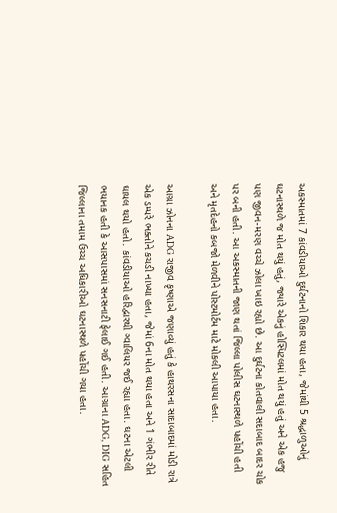અકસ્માતમાં 7 કાંવડીયાઓ દુર્ઘટનાનો શિકાર થયા હતા, જેમાંથી 5 શ્રદ્ધાળુઓનું ઘટનાસ્થળે જ મોત થયું હતું, જ્યારે એકનું હોસ્પિટલમાં મોત થયું હતું અને એક હજુ પણ જીવન-મરણ વચ્ચે ઝોલા ખાઇ રહ્યો છે. આ દુર્ઘટના કોતવાલી સદાબાદ બાદર ચોક પર બની હતી. આ અકસ્માતની જાણ થતાં જિલ્લા પોલીસ ઘટનાસ્થળે પહોંચી હતી અને મૃતદેહનો કબજો મેળવીને પોસ્ટમોર્ટમ માટે મોકલી આપાયા હતા.

આગ્રા ઝોનના ADG રાજીવ કૃષ્ણાએ જણાવ્યું હતું કે હાથરસના સાદાબાદમાં મોડી રાત્રે એક ડમ્પરે ભક્તોને કચડી નાખ્યા હતા, જેમાં 6ના મોત થયા હતા અને 1 ગંભીર રીતે ઘાયલ થયો હતો. કાંવડીયાઓ હરિદ્વારથી ગ્વાલિયર જઈ રહ્યા હતા. ઘટના એટલી ભયાનક હતી કે આસપાસમાં સનસનાટી ફેલાઈ ગઈ હતી. આગ્રાના ADG, DIG સહિત જિલ્લાના તમામ ઉચ્ચ અધિકારીઓ ઘટનાસ્થળે પહોંચી ગયા હતા.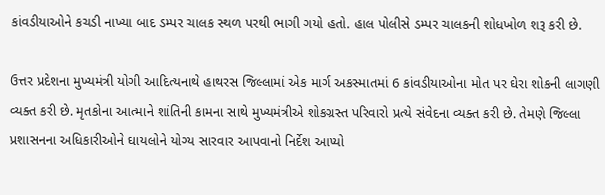કાંવડીયાઓને કચડી નાખ્યા બાદ ડમ્પર ચાલક સ્થળ પરથી ભાગી ગયો હતો. હાલ પોલીસે ડમ્પર ચાલકની શોધખોળ શરૂ કરી છે.

ઉત્તર પ્રદેશના મુખ્યમંત્રી યોગી આદિત્યનાથે હાથરસ જિલ્લામાં એક માર્ગ અકસ્માતમાં 6 કાંવડીયાઓના મોત પર ઘેરા શોકની લાગણી વ્યક્ત કરી છે. મૃતકોના આત્માને શાંતિની કામના સાથે મુખ્યમંત્રીએ શોકગ્રસ્ત પરિવારો પ્રત્યે સંવેદના વ્યક્ત કરી છે. તેમણે જિલ્લા પ્રશાસનના અધિકારીઓને ઘાયલોને યોગ્ય સારવાર આપવાનો નિર્દેશ આપ્યો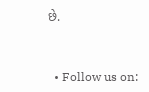છે.


  • Follow us on: